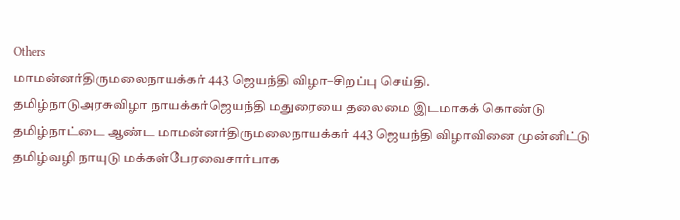Others
மாமன்னர்திருமலைநாயக்கர் 443 ஜெயந்தி விழா–சிறப்பு செய்தி.
தமிழ்நாடுஅரசுவிழா நாயக்கர்ஜெயந்தி மதுரையை தலைமை இடமாகக் கொண்டு தமிழ்நாட்டை ஆண்ட மாமன்னர்திருமலைநாயக்கர் 443 ஜெயந்தி விழாவினை முன்னிட்டு தமிழ்வழி நாயுடு மக்கள்பேரவைசார்பாக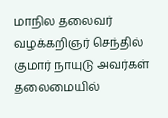மாநில தலைவர் வழக்கறிஞர் செந்தில் குமார் நாயுடு அவர்கள் தலைமையில்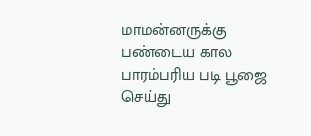மாமன்னருக்கு பண்டைய கால பாரம்பரிய படி பூஜை செய்து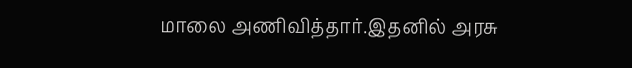மாலை அணிவித்தார்.இதனில் அரசு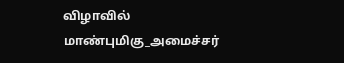விழாவில் மாண்புமிகு_அமைச்சர்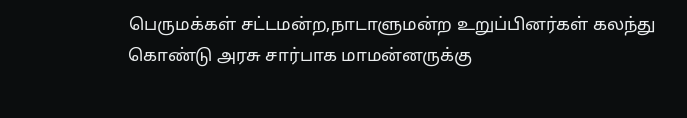பெருமக்கள் சட்டமன்ற,நாடாளுமன்ற உறுப்பினர்கள் கலந்து கொண்டு அரசு சார்பாக மாமன்னருக்கு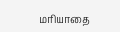மரியாதை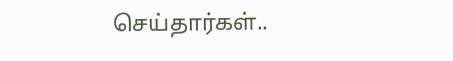செய்தார்கள்..